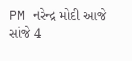PM નરેન્દ્ર મોદી આજે સાંજે 4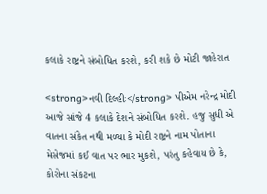કલાકે રાષ્ટ્રને સંબોધિત કરશે, કરી શકે છે મોટી જાહેરાત

<strong>નવી દિલ્હીઃ</strong> પીએમ નરેન્દ્ર મોદી આજે સાંજે 4 કલાકે દેશને સંબોધિત કરશે. હજુ સુધી એ વાતના સંકેત નથી મળ્યા કે મોદી રાષ્ટ્રને નામ પોતાના મેસેજમાં કઈ વાત પર ભાર મુકશે, પરંતુ કહેવાય છે કે, કોરોના સંકટના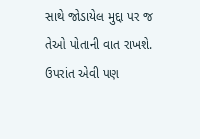સાથે જોડાયેલ મુદ્દા પર જ તેઓ પોતાની વાત રાખશે. ઉપરાંત એવી પણ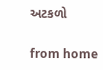અટકળો

from home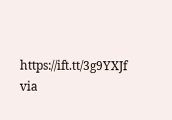https://ift.tt/3g9YXJf
via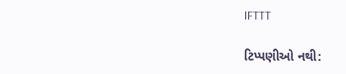IFTTT

ટિપ્પણીઓ નથી: